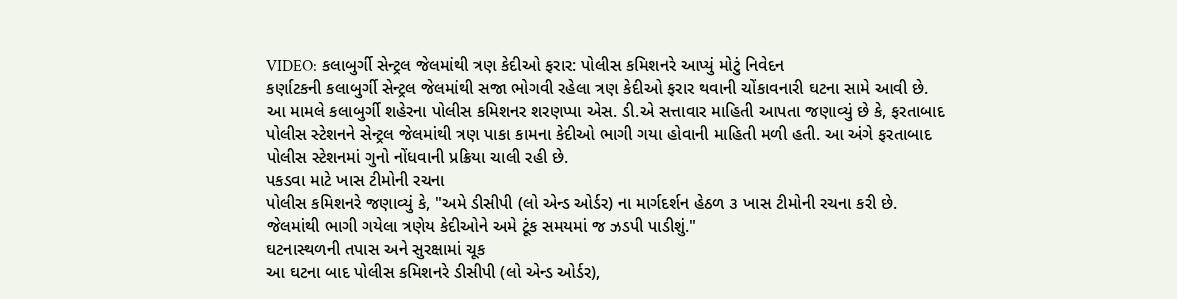VIDEO: કલાબુર્ગી સેન્ટ્રલ જેલમાંથી ત્રણ કેદીઓ ફરાર: પોલીસ કમિશનરે આપ્યું મોટું નિવેદન
કર્ણાટકની કલાબુર્ગી સેન્ટ્રલ જેલમાંથી સજા ભોગવી રહેલા ત્રણ કેદીઓ ફરાર થવાની ચોંકાવનારી ઘટના સામે આવી છે. આ મામલે કલાબુર્ગી શહેરના પોલીસ કમિશનર શરણપ્પા એસ. ડી.એ સત્તાવાર માહિતી આપતા જણાવ્યું છે કે, ફરતાબાદ પોલીસ સ્ટેશનને સેન્ટ્રલ જેલમાંથી ત્રણ પાકા કામના કેદીઓ ભાગી ગયા હોવાની માહિતી મળી હતી. આ અંગે ફરતાબાદ પોલીસ સ્ટેશનમાં ગુનો નોંધવાની પ્રક્રિયા ચાલી રહી છે.
પકડવા માટે ખાસ ટીમોની રચના
પોલીસ કમિશનરે જણાવ્યું કે, "અમે ડીસીપી (લો એન્ડ ઓર્ડર) ના માર્ગદર્શન હેઠળ ૩ ખાસ ટીમોની રચના કરી છે. જેલમાંથી ભાગી ગયેલા ત્રણેય કેદીઓને અમે ટૂંક સમયમાં જ ઝડપી પાડીશું."
ઘટનાસ્થળની તપાસ અને સુરક્ષામાં ચૂક
આ ઘટના બાદ પોલીસ કમિશનરે ડીસીપી (લો એન્ડ ઓર્ડર),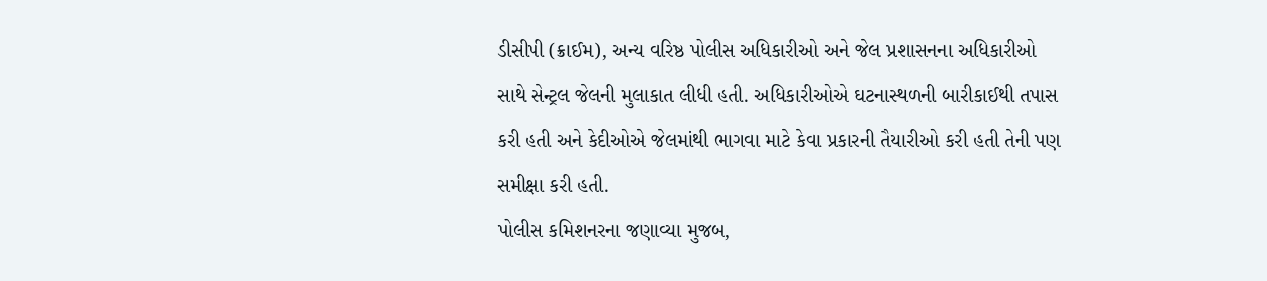ડીસીપી (ક્રાઈમ), અન્ય વરિષ્ઠ પોલીસ અધિકારીઓ અને જેલ પ્રશાસનના અધિકારીઓ સાથે સેન્ટ્રલ જેલની મુલાકાત લીધી હતી. અધિકારીઓએ ઘટનાસ્થળની બારીકાઈથી તપાસ કરી હતી અને કેદીઓએ જેલમાંથી ભાગવા માટે કેવા પ્રકારની તૈયારીઓ કરી હતી તેની પણ સમીક્ષા કરી હતી.
પોલીસ કમિશનરના જણાવ્યા મુજબ,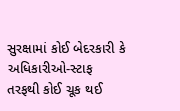સુરક્ષામાં કોઈ બેદરકારી કે અધિકારીઓ-સ્ટાફ તરફથી કોઈ ચૂક થઈ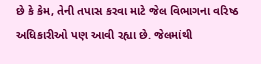છે કે કેમ, તેની તપાસ કરવા માટે જેલ વિભાગના વરિષ્ઠ અધિકારીઓ પણ આવી રહ્યા છે. જેલમાંથી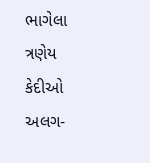ભાગેલા ત્રણેય કેદીઓ અલગ-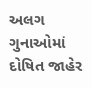અલગ ગુનાઓમાં દોષિત જાહેર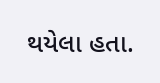થયેલા હતા.